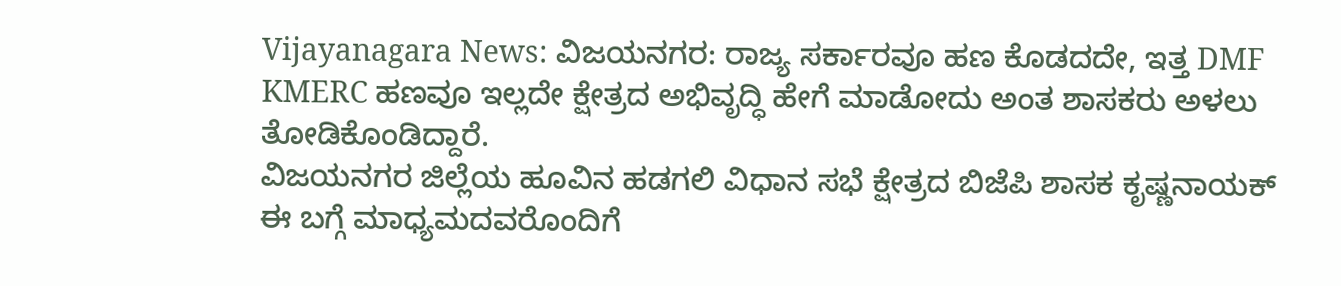Vijayanagara News: ವಿಜಯನಗರ: ರಾಜ್ಯ ಸರ್ಕಾರವೂ ಹಣ ಕೊಡದದೇ, ಇತ್ತ DMF KMERC ಹಣವೂ ಇಲ್ಲದೇ ಕ್ಷೇತ್ರದ ಅಭಿವೃದ್ಧಿ ಹೇಗೆ ಮಾಡೋದು ಅಂತ ಶಾಸಕರು ಅಳಲು ತೋಡಿಕೊಂಡಿದ್ದಾರೆ.
ವಿಜಯನಗರ ಜಿಲ್ಲೆಯ ಹೂವಿನ ಹಡಗಲಿ ವಿಧಾನ ಸಭೆ ಕ್ಷೇತ್ರದ ಬಿಜೆಪಿ ಶಾಸಕ ಕೃಷ್ಣನಾಯಕ್ ಈ ಬಗ್ಗೆ ಮಾಧ್ಯಮದವರೊಂದಿಗೆ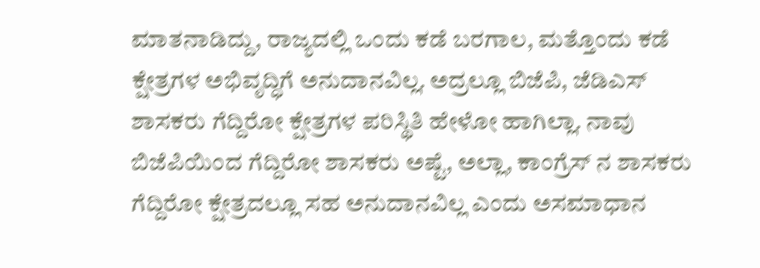ಮಾತನಾಡಿದ್ದು, ರಾಜ್ಯದಲ್ಲಿ ಒಂದು ಕಡೆ ಬರಗಾಲ, ಮತ್ತೊಂದು ಕಡೆ ಕ್ಷೇತ್ರಗಳ ಅಭಿವೃದ್ಧಿಗೆ ಅನುದಾನವಿಲ್ಲ. ಅದ್ರಲ್ಲೂ ಬಿಜೆಪಿ, ಜೆಡಿಎಸ್ ಶಾಸಕರು ಗೆದ್ದಿರೋ ಕ್ಷೇತ್ರಗಳ ಪರಿಸ್ಥಿತಿ ಹೇಳೋ ಹಾಗಿಲ್ಲಾ. ನಾವು ಬಿಜೆಪಿಯಿಂದ ಗೆದ್ದಿರೋ ಶಾಸಕರು ಅಷ್ಟೆ, ಅಲ್ಲಾ, ಕಾಂಗ್ರೆಸ್ ನ ಶಾಸಕರು ಗೆದ್ದಿರೋ ಕ್ಷೇತ್ರದಲ್ಲೂ ಸಹ ಅನುದಾನವಿಲ್ಲ ಎಂದು ಅಸಮಾಧಾನ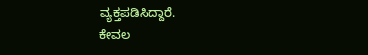ವ್ಯಕ್ತಪಡಿಸಿದ್ದಾರೆ.
ಕೇವಲ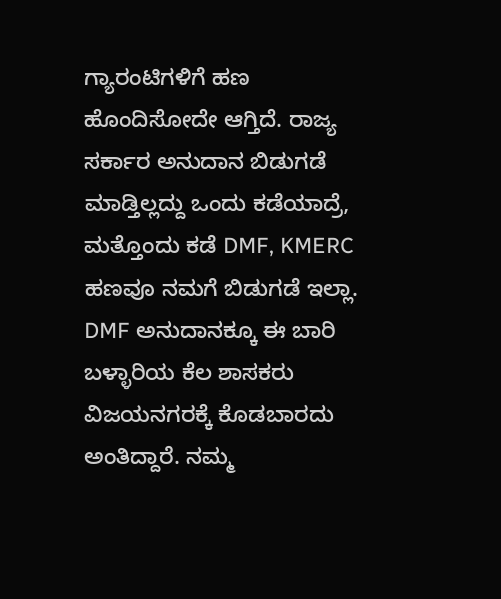ಗ್ಯಾರಂಟಿಗಳಿಗೆ ಹಣ ಹೊಂದಿಸೋದೇ ಆಗ್ತಿದೆ. ರಾಜ್ಯ ಸರ್ಕಾರ ಅನುದಾನ ಬಿಡುಗಡೆ ಮಾಡ್ತಿಲ್ಲದ್ದು ಒಂದು ಕಡೆಯಾದ್ರೆ, ಮತ್ತೊಂದು ಕಡೆ DMF, KMERC ಹಣವೂ ನಮಗೆ ಬಿಡುಗಡೆ ಇಲ್ಲಾ. DMF ಅನುದಾನಕ್ಕೂ ಈ ಬಾರಿ ಬಳ್ಳಾರಿಯ ಕೆಲ ಶಾಸಕರು ವಿಜಯನಗರಕ್ಕೆ ಕೊಡಬಾರದು ಅಂತಿದ್ದಾರೆ. ನಮ್ಮ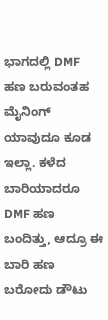ಭಾಗದಲ್ಲಿ DMF ಹಣ ಬರುವಂತಹ ಮೈನಿಂಗ್ ಯಾವುದೂ ಕೂಡ ಇಲ್ಲಾ. ಕಳೆದ ಬಾರಿಯಾದರೂ DMF ಹಣ ಬಂದಿತ್ತು, ಆದ್ರೂ ಈ ಬಾರಿ ಹಣ ಬರೋದು ಡೌಟು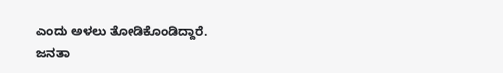ಎಂದು ಅಳಲು ತೋಡಿಕೊಂಡಿದ್ದಾರೆ.
ಜನತಾ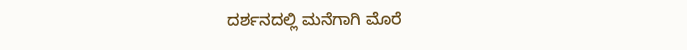ದರ್ಶನದಲ್ಲಿ ಮನೆಗಾಗಿ ಮೊರೆ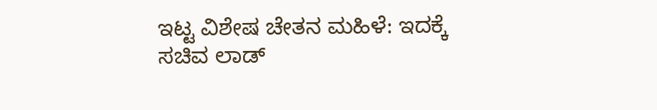ಇಟ್ಟ ವಿಶೇಷ ಚೇತನ ಮಹಿಳೆ: ಇದಕ್ಕೆ ಸಚಿವ ಲಾಡ್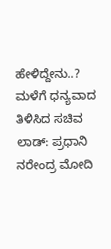ಹೇಳಿದ್ದೇನು..?
ಮಳೆಗೆ ಧನ್ಯವಾದ ತಿಳಿಸಿದ ಸಚಿವ ಲಾಡ್: ಪ್ರಧಾನಿ ನರೇಂದ್ರ ಮೋದಿ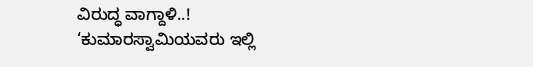ವಿರುದ್ಧ ವಾಗ್ದಾಳಿ..!
‘ಕುಮಾರಸ್ವಾಮಿಯವರು ಇಲ್ಲಿ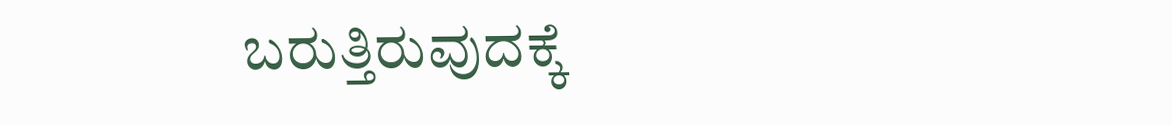ಬರುತ್ತಿರುವುದಕ್ಕೆ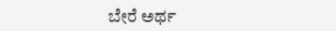ಬೇರೆ ಅರ್ಥ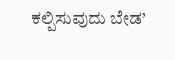ಕಲ್ಪಿಸುವುದು ಬೇಡ’